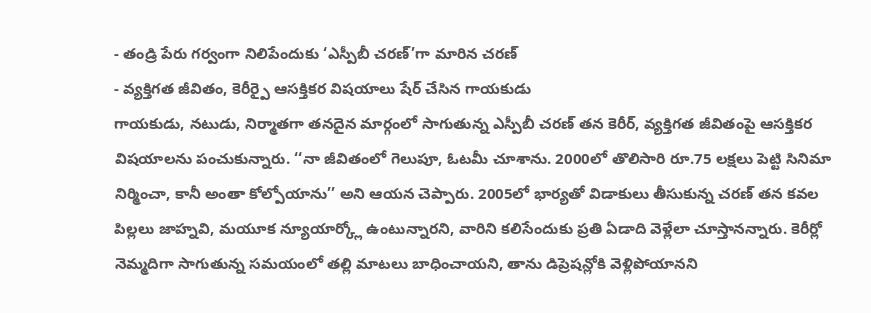- తండ్రి పేరు గర్వంగా నిలిపేందుకు ‘ఎస్పీబీ చరణ్’గా మారిన చరణ్
- వ్యక్తిగత జీవితం, కెరీర్పై ఆసక్తికర విషయాలు షేర్ చేసిన గాయకుడు
గాయకుడు, నటుడు, నిర్మాతగా తనదైన మార్గంలో సాగుతున్న ఎస్పీబీ చరణ్ తన కెరీర్, వ్యక్తిగత జీవితంపై ఆసక్తికర విషయాలను పంచుకున్నారు. ‘‘నా జీవితంలో గెలుపూ, ఓటమీ చూశాను. 2000లో తొలిసారి రూ.75 లక్షలు పెట్టి సినిమా నిర్మించా, కానీ అంతా కోల్పోయాను’’ అని ఆయన చెప్పారు. 2005లో భార్యతో విడాకులు తీసుకున్న చరణ్ తన కవల పిల్లలు జాహ్నవి, మయూక న్యూయార్క్లో ఉంటున్నారని, వారిని కలిసేందుకు ప్రతి ఏడాది వెళ్లేలా చూస్తానన్నారు. కెరీర్లో నెమ్మదిగా సాగుతున్న సమయంలో తల్లి మాటలు బాధించాయని, తాను డిప్రెషన్లోకి వెళ్లిపోయానని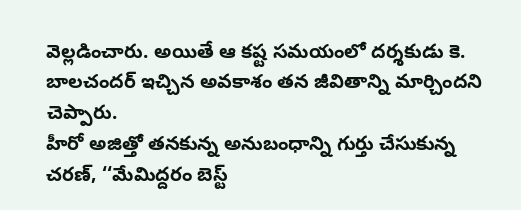వెల్లడించారు. అయితే ఆ కష్ట సమయంలో దర్శకుడు కె. బాలచందర్ ఇచ్చిన అవకాశం తన జీవితాన్ని మార్చిందని చెప్పారు.
హీరో అజిత్తో తనకున్న అనుబంధాన్ని గుర్తు చేసుకున్న చరణ్, ‘‘మేమిద్దరం బెస్ట్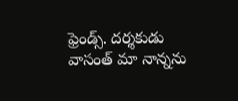ఫ్రెండ్స్. దర్శకుడు వాసంత్ మా నాన్నను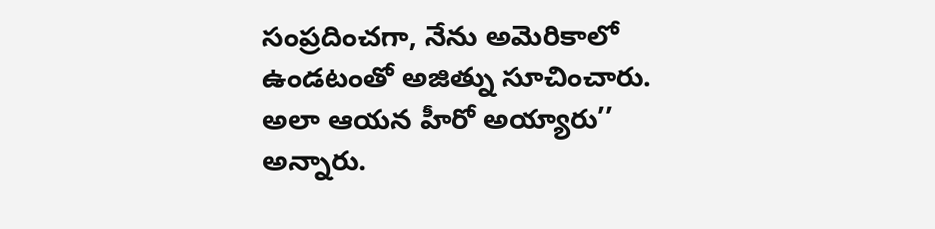సంప్రదించగా, నేను అమెరికాలో ఉండటంతో అజిత్ను సూచించారు. అలా ఆయన హీరో అయ్యారు’’ అన్నారు.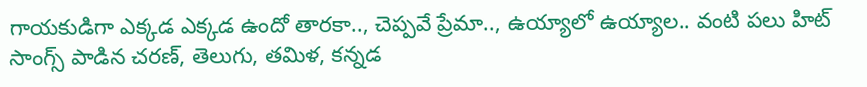గాయకుడిగా ఎక్కడ ఎక్కడ ఉందో తారకా.., చెప్పవే ప్రేమా.., ఉయ్యాలో ఉయ్యాల.. వంటి పలు హిట్ సాంగ్స్ పాడిన చరణ్, తెలుగు, తమిళ, కన్నడ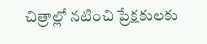చిత్రాల్లో నటించి ప్రేక్షకులకు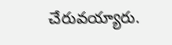చేరువయ్యారు.